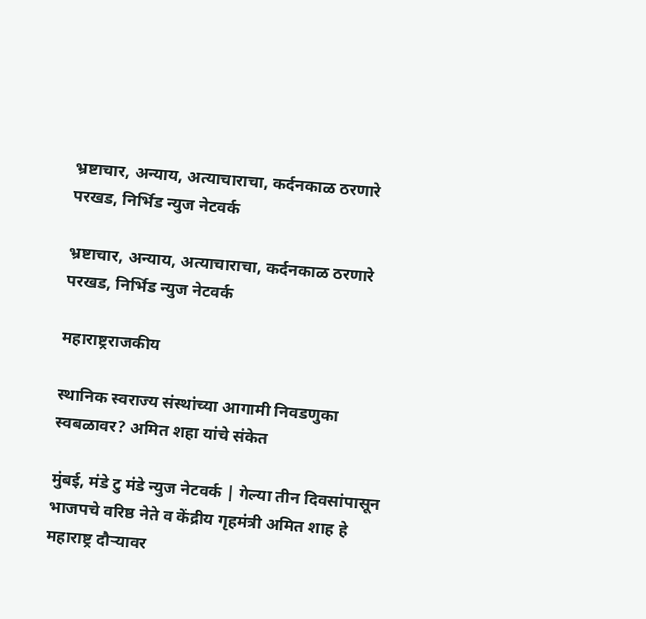भ्रष्टाचार, अन्याय, अत्याचाराचा, कर्दनकाळ ठरणारे परखड, निर्भिड न्युज नेटवर्क

भ्रष्टाचार, अन्याय, अत्याचाराचा, कर्दनकाळ ठरणारे परखड, निर्भिड न्युज नेटवर्क

महाराष्ट्रराजकीय

स्थानिक स्वराज्य संस्थांच्या आगामी निवडणुका स्वबळावर? अमित शहा यांचे संकेत

मुंबई, मंडे टु मंडे न्युज नेटवर्क | गेल्या तीन दिवसांपासून भाजपचे वरिष्ठ नेते व केंद्रीय गृहमंत्री अमित शाह हे महाराष्ट्र दौऱ्यावर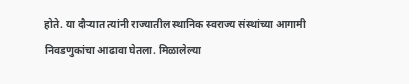होते. या दौर्‍यात त्यांनी राज्यातील स्थानिक स्वराज्य संस्थांच्या आगामी निवडणुकांचा आढावा घेतला. मिळालेल्या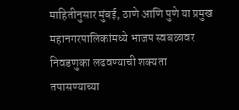माहितीनुसार मुंबई, ठाणे आणि पुणे या प्रमुख महानगरपालिकांमध्ये भाजप स्वबळावर निवडणुका लढवण्याची शक्यता तपासण्याच्या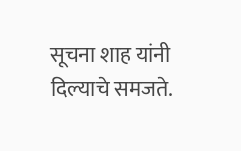सूचना शाह यांनी दिल्याचे समजते.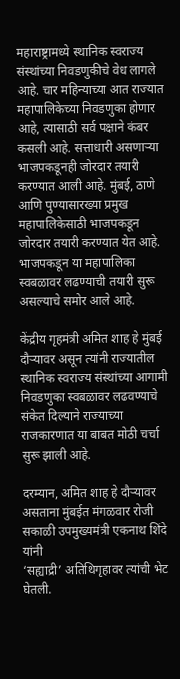महाराष्ट्रामध्ये स्थानिक स्वराज्य संस्थांच्या निवडणुकीचे वेध लागले आहे. चार महिन्याच्या आत राज्यात महापालिकेच्या निवडणुका होणार आहे, त्यासाठी सर्व पक्षाने कंबर कसली आहे. सत्ताधारी असणाऱ्या भाजपकडूनही जोरदार तयारी करण्यात आली आहे. मुंबई, ठाणे आणि पुण्यासारख्या प्रमुख महापालिकेसाठी भाजपकडून जोरदार तयारी करण्यात येत आहे. भाजपकडून या महापालिका स्वबळावर लढण्याची तयारी सुरू असल्याचे समोर आले आहे.

केंद्रीय गृहमंत्री अमित शाह हे मुंबई दौऱ्यावर असून त्यांनी राज्यातील स्थानिक स्वराज्य संस्थांच्या आगामी निवडणुका स्वबळावर लढवण्याचे संकेत दिल्याने राज्याच्या राजकारणात या बाबत मोठी चर्चा सुरू झाली आहे.

दरम्यान, अमित शाह हे दौऱ्यावर असताना मुंबईत मंगळवार रोजी सकाळी उपमुख्यमंत्री एकनाथ शिंदे यांनी
‘सह्याद्री’ अतिथिगृहावर त्यांची भेट घेतली.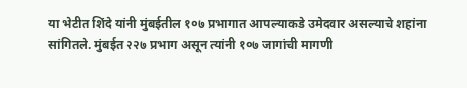या भेटीत शिंदे यांनी मुंबईतील १०७ प्रभागात आपल्याकडे उमेदवार असल्याचे शहांना सांगितले. मुंबईत २२७ प्रभाग असून त्यांनी १०७ जागांची मागणी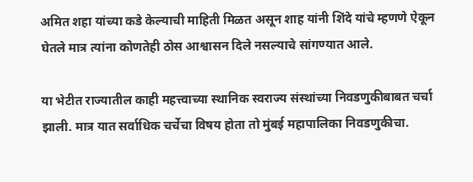अमित शहा यांच्या कडे केल्याची माहिती मिळत असून शाह यांनी शिंदे यांचे म्हणणे ऐकून घेतले मात्र त्यांना कोणतेही ठोस आश्वासन दिले नसल्याचे सांगण्यात आले.

या भेटीत राज्यातील काही महत्त्वाच्या स्थानिक स्वराज्य संस्थांच्या निवडणुकीबाबत चर्चा झाली. मात्र यात सर्वाधिक चर्चेचा विषय होता तो मुंबई महापालिका निवडणुकीचा.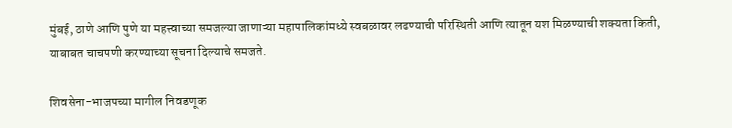मुंबई, ठाणे आणि पुणे या महत्त्वाच्या समजल्या जाणाऱ्या महापालिकांमध्ये स्वबळावर लढण्याची परिस्थिती आणि त्यातून यश मिळण्याची शक्यता किती, याबाबत चाचपणी करण्याच्या सूचना दिल्याचे समजते.

शिवसेना-भाजपच्या मागील निवडणूक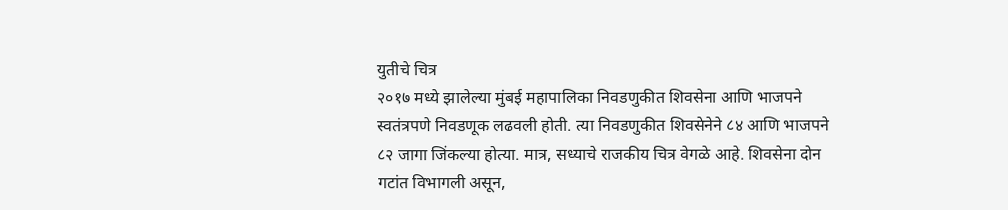युतीचे चित्र
२०१७ मध्ये झालेल्या मुंबई महापालिका निवडणुकीत शिवसेना आणि भाजपने स्वतंत्रपणे निवडणूक लढवली होती. त्या निवडणुकीत शिवसेनेने ८४ आणि भाजपने ८२ जागा जिंकल्या होत्या. मात्र, सध्याचे राजकीय चित्र वेगळे आहे. शिवसेना दोन गटांत विभागली असून,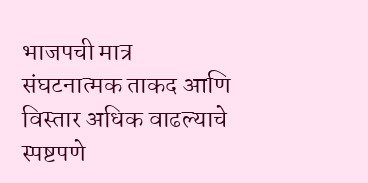भाजपची मात्र  संघटनात्मक ताकद आणि विस्तार अधिक वाढल्याचे स्पष्टपणे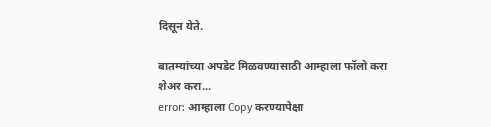दिसून येते.

बातम्यांच्या अपडेट मिळवण्यासाठी आम्हाला फॉलो करा
शेअर करा...
error: आम्हाला Copy करण्यापेक्षा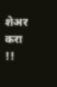शेअर करा !!